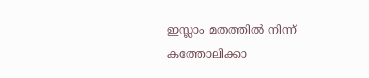ഇസ്ലാം മതത്തില്‍ നിന്ന് കത്തോലിക്കാ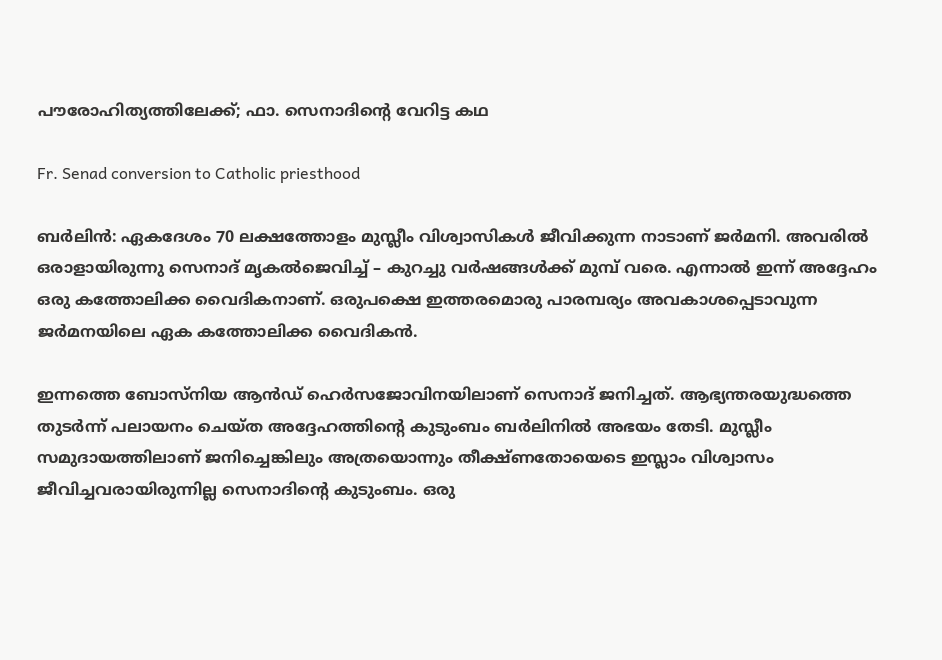പൗരോഹിത്യത്തിലേക്ക്; ഫാ. സെനാദിന്റെ വേറിട്ട കഥ

Fr. Senad conversion to Catholic priesthood

ബര്‍ലിന്‍: ഏകദേശം 70 ലക്ഷത്തോളം മുസ്ലീം വിശ്വാസികള്‍ ജീവിക്കുന്ന നാടാണ് ജര്‍മനി. അവരില്‍ ഒരാളായിരുന്നു സെനാദ് മൃകല്‍ജെവിച്ച് – കുറച്ചു വര്‍ഷങ്ങള്‍ക്ക് മുമ്പ് വരെ. എന്നാല്‍ ഇന്ന് അദ്ദേഹം ഒരു കത്തോലിക്ക വൈദികനാണ്. ഒരുപക്ഷെ ഇത്തരമൊരു പാരമ്പര്യം അവകാശപ്പെടാവുന്ന ജര്‍മനയിലെ ഏക കത്തോലിക്ക വൈദികന്‍.

ഇന്നത്തെ ബോസ്‌നിയ ആന്‍ഡ് ഹെര്‍സജോവിനയിലാണ് സെനാദ് ജനിച്ചത്. ആഭ്യന്തരയുദ്ധത്തെ തുടര്‍ന്ന് പലായനം ചെയ്ത അദ്ദേഹത്തിന്റെ കുടുംബം ബര്‍ലിനില്‍ അഭയം തേടി. മുസ്ലീം സമുദായത്തിലാണ് ജനിച്ചെങ്കിലും അത്രയൊന്നും തീക്ഷ്ണതോയെടെ ഇസ്ലാം വിശ്വാസം ജീവിച്ചവരായിരുന്നില്ല സെനാദിന്റെ കുടുംബം. ഒരു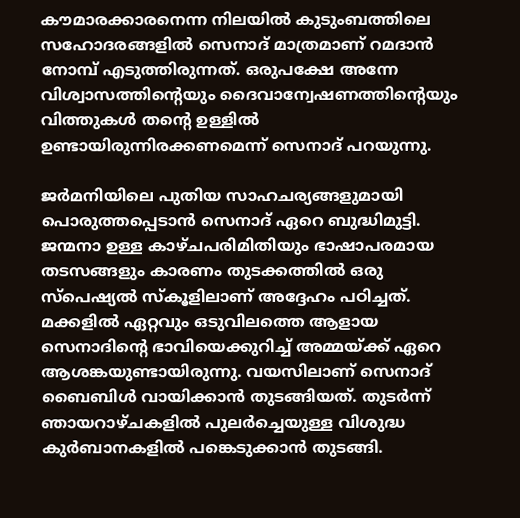കൗമാരക്കാരനെന്ന നിലയില്‍ കുടുംബത്തിലെ സഹോദരങ്ങളില്‍ സെനാദ് മാത്രമാണ് റമദാന്‍ നോമ്പ് എടുത്തിരുന്നത്. ഒരുപക്ഷേ അന്നേ വിശ്വാസത്തിന്റെയും ദൈവാന്വേഷണത്തിന്റെയും വിത്തുകള്‍ തന്റെ ഉള്ളില്‍ ഉണ്ടായിരുന്നിരക്കണമെന്ന് സെനാദ് പറയുന്നു.

ജര്‍മനിയിലെ പുതിയ സാഹചര്യങ്ങളുമായി പൊരുത്തപ്പെടാന്‍ സെനാദ് ഏറെ ബുദ്ധിമുട്ടി. ജന്മനാ ഉള്ള കാഴ്ചപരിമിതിയും ഭാഷാപരമായ തടസങ്ങളും കാരണം തുടക്കത്തില്‍ ഒരു സ്‌പെഷ്യല്‍ സ്‌കൂളിലാണ് അദ്ദേഹം പഠിച്ചത്. മക്കളില്‍ ഏറ്റവും ഒടുവിലത്തെ ആളായ സെനാദിന്റെ ഭാവിയെക്കുറിച്ച് അമ്മയ്ക്ക് ഏറെ ആശങ്കയുണ്ടായിരുന്നു. വയസിലാണ് സെനാദ് ബൈബിള്‍ വായിക്കാന്‍ തുടങ്ങിയത്. തുടര്‍ന്ന് ഞായറാഴ്ചകളില്‍ പുലര്‍ച്ചെയുള്ള വിശുദ്ധ കുര്‍ബാനകളില്‍ പങ്കെടുക്കാന്‍ തുടങ്ങി.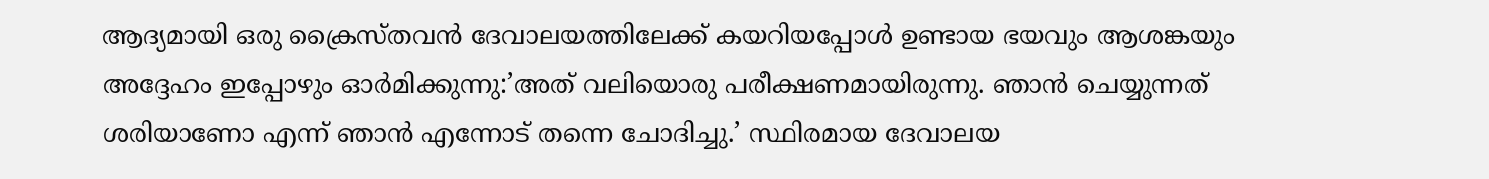ആദ്യമായി ഒരു ക്രൈസ്തവന്‍ ദേവാലയത്തിലേക്ക് കയറിയപ്പോള്‍ ഉണ്ടായ ഭയവും ആശങ്കയും അദ്ദേഹം ഇപ്പോഴും ഓര്‍മിക്കുന്നു:’അത് വലിയൊരു പരീക്ഷണമായിരുന്നു. ഞാന്‍ ചെയ്യുന്നത് ശരിയാണോ എന്ന് ഞാന്‍ എന്നോട് തന്നെ ചോദിച്ചു.’ സ്ഥിരമായ ദേവാലയ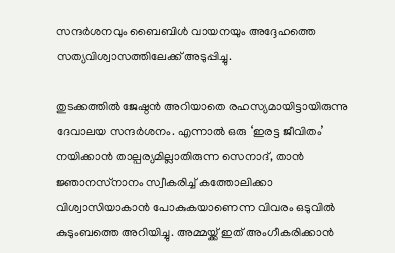സന്ദര്‍ശനവും ബൈബിള്‍ വായനയും അദ്ദേഹത്തെ സത്യവിശ്വാസത്തിലേക്ക് അടുപ്പിച്ചു.

തുടക്കത്തില്‍ ജേഷ്ഠന്‍ അറിയാതെ രഹസ്യമായിട്ടായിരുന്നു ദേവാലയ സന്ദര്‍ശനം. എന്നാല്‍ ഒരു ‘ഇരട്ട ജീവിതം’ നയിക്കാന്‍ താല്പര്യമില്ലാതിരുന്ന സെനാദ്, താന്‍ ജ്ഞാനസ്‌നാനം സ്വീകരിച്ച് കത്തോലിക്കാ വിശ്വാസിയാകാന്‍ പോകുകയാണെന്ന വിവരം ഒടുവില്‍ കുടുംബത്തെ അറിയിച്ചു. അമ്മയ്ക്ക് ഇത് അംഗീകരിക്കാന്‍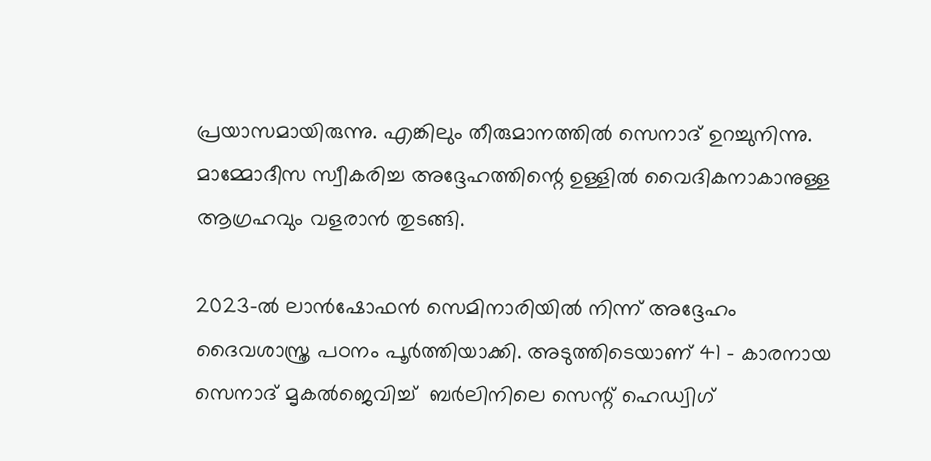പ്രയാസമായിരുന്നു. എങ്കിലും തീരുമാനത്തില്‍ സെനാദ് ഉറച്ചുനിന്നു. മാമ്മോദീസ സ്വീകരിച്ച അദ്ദേഹത്തിന്റെ ഉള്ളില്‍ വൈദികനാകാനുള്ള ആഗ്രഹവും വളരാന്‍ തുടങ്ങി.

2023-ല്‍ ലാന്‍ഷോഫന്‍ സെമിനാരിയില്‍ നിന്ന് അദ്ദേഹം ദൈവശാസ്ത്ര പഠനം പൂര്‍ത്തിയാക്കി. അടുത്തിടെയാണ് 41 – കാരനായ സെനാദ് മൃകല്‍ജെവിച്ച്  ബര്‍ലിനിലെ സെന്റ് ഹെഡ്വിഗ്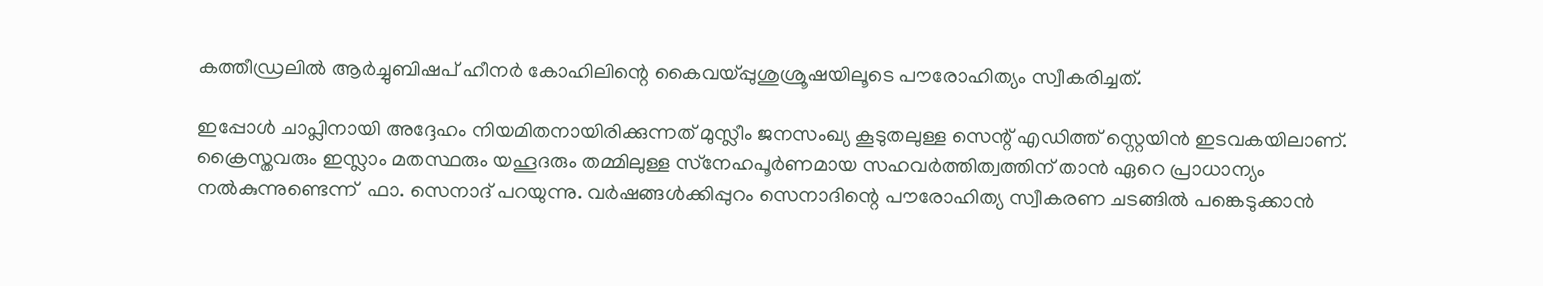കത്തീഡ്രലില്‍ ആര്‍ച്ചുബിഷപ് ഹീനര്‍ കോഹിലിന്റെ കൈവയ്പ്പുശുശ്രൂഷയിലൂടെ പൗരോഹിത്യം സ്വീകരിച്ചത്.

ഇപ്പോള്‍ ചാപ്ലിനായി അദ്ദേഹം നിയമിതനായിരിക്കുന്നത് മുസ്ലീം ജനസംഖ്യ കൂടുതലുള്ള സെന്റ് എഡിത്ത് സ്റ്റെയിന്‍ ഇടവകയിലാണ്. ക്രൈസ്തവരും ഇസ്ലാം മതസ്ഥരും യഹൂദരും തമ്മിലുള്ള സ്‌നേഹപൂര്‍ണമായ സഹവര്‍ത്തിത്വത്തിന് താന്‍ ഏറെ പ്രാധാന്യം നല്‍കുന്നുണ്ടെന്ന്  ഫാ. സെനാദ് പറയുന്നു. വര്‍ഷങ്ങള്‍ക്കിപ്പുറം സെനാദിന്റെ പൗരോഹിത്യ സ്വീകരണ ചടങ്ങില്‍ പങ്കെടുക്കാന്‍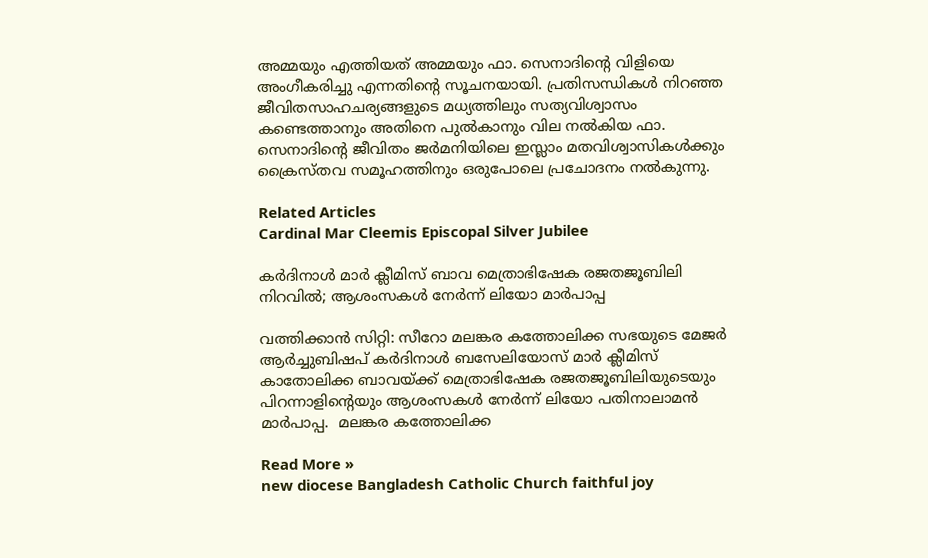അമ്മയും എത്തിയത് അമ്മയും ഫാ. സെനാദിന്റെ വിളിയെ അംഗീകരിച്ചു എന്നതിന്റെ സൂചനയായി. പ്രതിസന്ധികള്‍ നിറഞ്ഞ ജീവിതസാഹചര്യങ്ങളുടെ മധ്യത്തിലും സത്യവിശ്വാസം  കണ്ടെത്താനും അതിനെ പുല്‍കാനും വില നല്‍കിയ ഫാ. സെനാദിന്റെ ജീവിതം ജര്‍മനിയിലെ ഇസ്ലാം മതവിശ്വാസികള്‍ക്കും ക്രൈസ്തവ സമൂഹത്തിനും ഒരുപോലെ പ്രചോദനം നല്‍കുന്നു.

Related Articles
Cardinal Mar Cleemis Episcopal Silver Jubilee

കര്‍ദിനാള്‍ മാര്‍ ക്ലീമിസ് ബാവ മെത്രാഭിഷേക രജതജൂബിലി നിറവില്‍; ആശംസകള്‍ നേര്‍ന്ന് ലിയോ മാര്‍പാപ്പ

വത്തിക്കാന്‍ സിറ്റി: സീറോ മലങ്കര കത്തോലിക്ക സഭയുടെ മേജര്‍ ആര്‍ച്ചുബിഷപ് കര്‍ദിനാള്‍ ബസേലിയോസ് മാര്‍ ക്ലീമിസ് കാതോലിക്ക ബാവയ്ക്ക് മെത്രാഭിഷേക രജതജൂബിലിയുടെയും പിറന്നാളിന്റെയും ആശംസകള്‍ നേര്‍ന്ന് ലിയോ പതിനാലാമന്‍ മാര്‍പാപ്പ.  മലങ്കര കത്തോലിക്ക

Read More »
new diocese Bangladesh Catholic Church faithful joy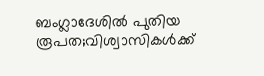ബംഗ്ലാദേശില്‍ പുതിയ രൂപത;വിശ്വാസികള്‍ക്ക്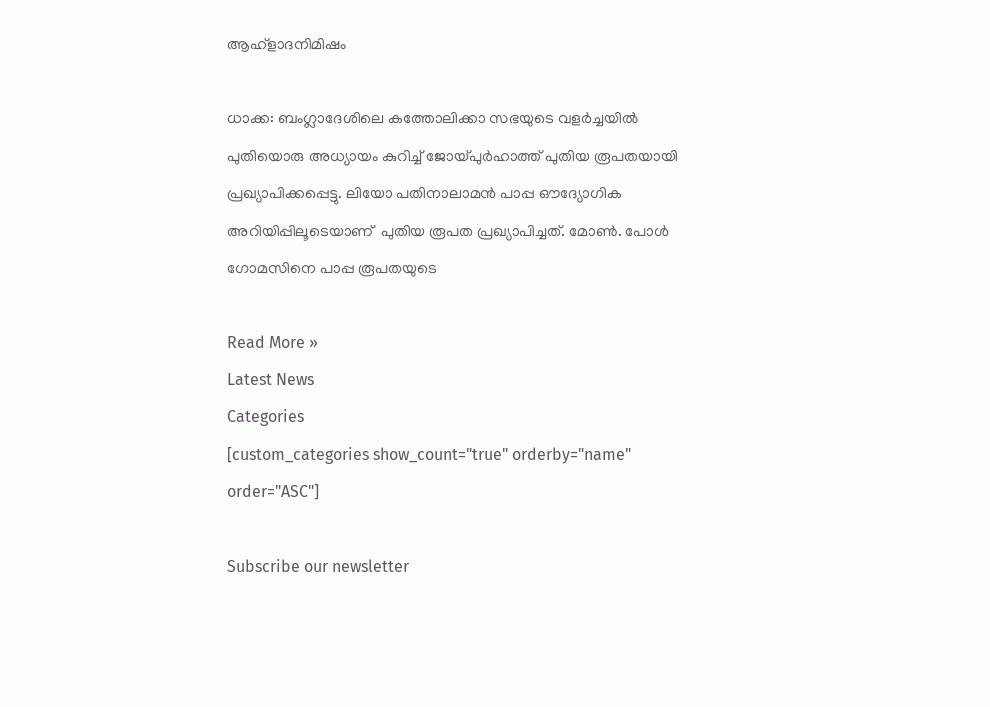ആഹ്ളാദനിമിഷം

ധാക്ക: ബംഗ്ലാദേശിലെ കത്തോലിക്കാ സഭയുടെ വളര്‍ച്ചയില്‍ പുതിയൊരു അധ്യായം കുറിച്ച് ജോയ്പുര്‍ഹാത്ത് പുതിയ രൂപതയായി പ്രഖ്യാപിക്കപ്പെട്ടു. ലിയോ പതിനാലാമന്‍ പാപ്പ ഔദ്യോഗിക അറിയിപ്പിലൂടെയാണ്  പുതിയ രൂപത പ്രഖ്യാപിച്ചത്. മോണ്‍. പോള്‍ ഗോമസിനെ പാപ്പ രൂപതയുടെ

Read More »
Latest News
Categories
[custom_categories show_count="true" orderby="name" order="ASC"]

Subscribe our newsletter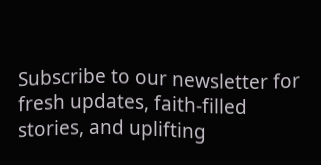Subscribe to our newsletter for fresh updates, faith-filled stories, and uplifting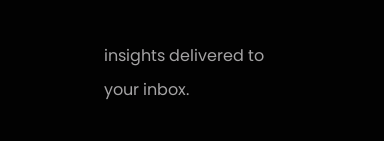insights delivered to your inbox.